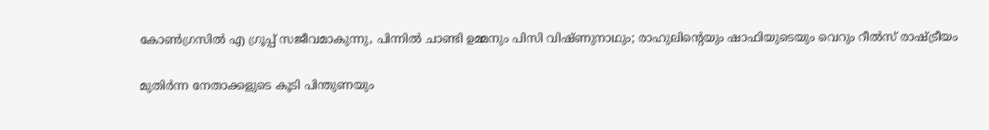കോണ്‍ഗ്രസില്‍ എ ഗ്രൂപ്പ് സജീവമാകുന്നു, പിന്നില്‍ ചാണ്ടി ഉമ്മനും പിസി വിഷ്ണുനാഥും; രാഹുലിന്റെയും ഷാഫിയുടെയും വെറും റീല്‍സ് രാഷ്ട്രീയം

മുതിര്‍ന്ന നേതാക്കളുടെ കൂടി പിന്തുണയും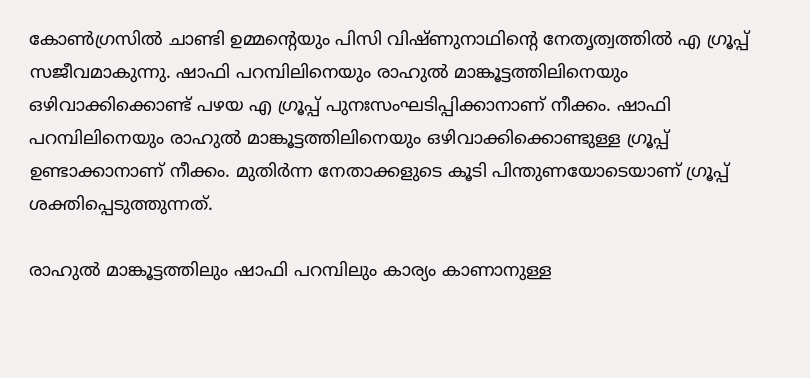കോണ്‍ഗ്രസില്‍ ചാണ്ടി ഉമ്മന്റെയും പിസി വിഷ്ണുനാഥിന്റെ നേതൃത്വത്തില്‍ എ ഗ്രൂപ്പ് സജീവമാകുന്നു. ഷാഫി പറമ്പിലിനെയും രാഹുല്‍ മാങ്കൂട്ടത്തിലിനെയും ഒഴിവാക്കിക്കൊണ്ട് പഴയ എ ഗ്രൂപ്പ് പുനഃസംഘടിപ്പിക്കാനാണ് നീക്കം. ഷാഫി പറമ്പിലിനെയും രാഹുല്‍ മാങ്കൂട്ടത്തിലിനെയും ഒഴിവാക്കിക്കൊണ്ടുള്ള ഗ്രൂപ്പ് ഉണ്ടാക്കാനാണ് നീക്കം. മുതിര്‍ന്ന നേതാക്കളുടെ കൂടി പിന്തുണയോടെയാണ് ഗ്രൂപ്പ് ശക്തിപ്പെടുത്തുന്നത്.

രാഹുല്‍ മാങ്കൂട്ടത്തിലും ഷാഫി പറമ്പിലും കാര്യം കാണാനുള്ള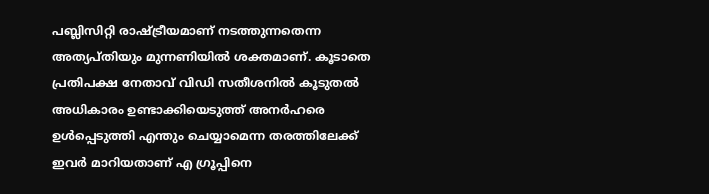പബ്ലിസിറ്റി രാഷ്ട്രീയമാണ് നടത്തുന്നതെന്ന അത്യപ്തിയും മുന്നണിയില്‍ ശക്തമാണ്. കൂടാതെ പ്രതിപക്ഷ നേതാവ് വിഡി സതീശനില്‍ കൂടുതല്‍ അധികാരം ഉണ്ടാക്കിയെടുത്ത് അനര്‍ഹരെ ഉള്‍പ്പെടുത്തി എന്തും ചെയ്യാമെന്ന തരത്തിലേക്ക് ഇവര്‍ മാറിയതാണ് എ ഗ്രൂപ്പിനെ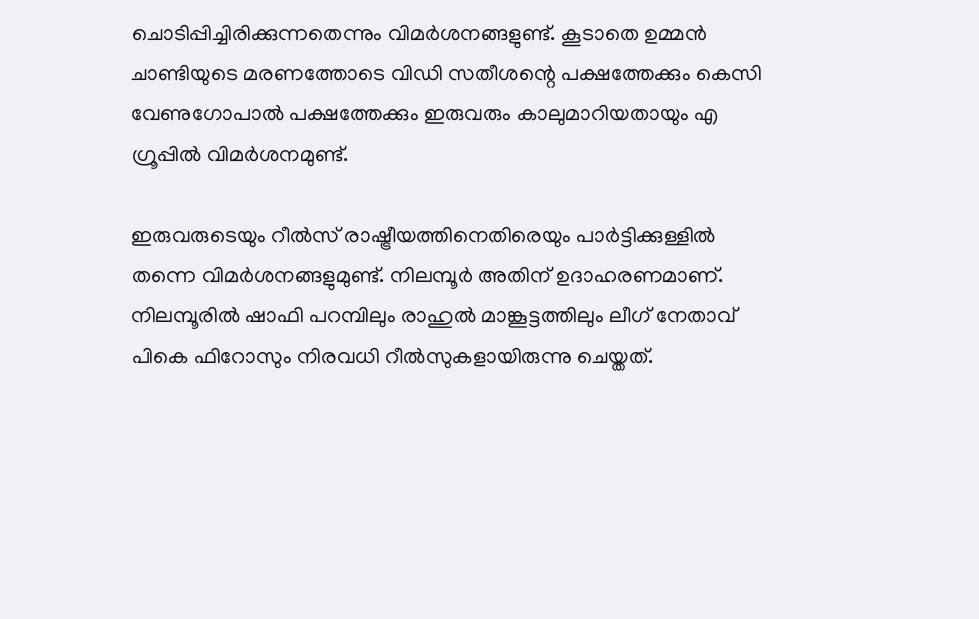ചൊടിപ്പിച്ചിരിക്കുന്നതെന്നും വിമര്‍ശനങ്ങളുണ്ട്. കൂടാതെ ഉമ്മന്‍ ചാണ്ടിയുടെ മരണത്തോടെ വിഡി സതീശന്റെ പക്ഷത്തേക്കും കെസി വേണുഗോപാല്‍ പക്ഷത്തേക്കും ഇരുവരും കാലുമാറിയതായും എ ഗ്രൂപ്പില്‍ വിമര്‍ശനമുണ്ട്.

ഇരുവരുടെയും റീല്‍സ് രാഷ്ട്രീയത്തിനെതിരെയും പാര്‍ട്ടിക്കുള്ളില്‍ തന്നെ വിമര്‍ശനങ്ങളുമുണ്ട്. നിലമ്പൂര്‍ അതിന് ഉദാഹരണമാണ്. നിലമ്പൂരില്‍ ഷാഫി പറമ്പിലും രാഹുല്‍ മാങ്കൂട്ടത്തിലും ലീഗ് നേതാവ് പികെ ഫിറോസും നിരവധി റീല്‍സുകളായിരുന്നു ചെയ്തത്.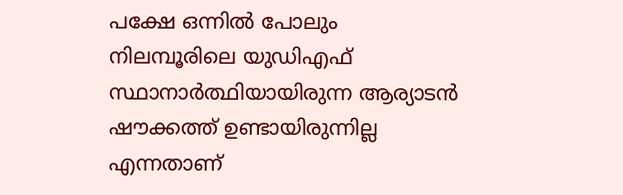പക്ഷേ ഒന്നില്‍ പോലും നിലമ്പൂരിലെ യുഡിഎഫ് സ്ഥാനാര്‍ത്ഥിയായിരുന്ന ആര്യാടന്‍ ഷൗക്കത്ത് ഉണ്ടായിരുന്നില്ല എന്നതാണ്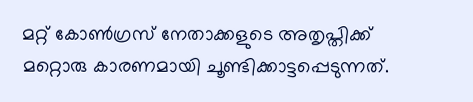മറ്റ് കോണ്‍ഗ്രസ് നേതാക്കളുടെ അതൃപ്തിക്ക് മറ്റൊരു കാരണമായി ചൂണ്ടിക്കാട്ടപ്പെടുന്നത്.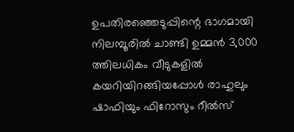ഉപതിരഞ്ഞെടുപ്പിന്റെ ഭാഗമായി നിലമ്പൂരില്‍ ചാണ്ടി ഉമ്മന്‍ 3,000 ത്തിലധികം വീടുകളില്‍ കയറിയിറങ്ങിയപ്പോള്‍ രാഹുലും ഷാഫിയും ഫിറോസും റീല്‍സ്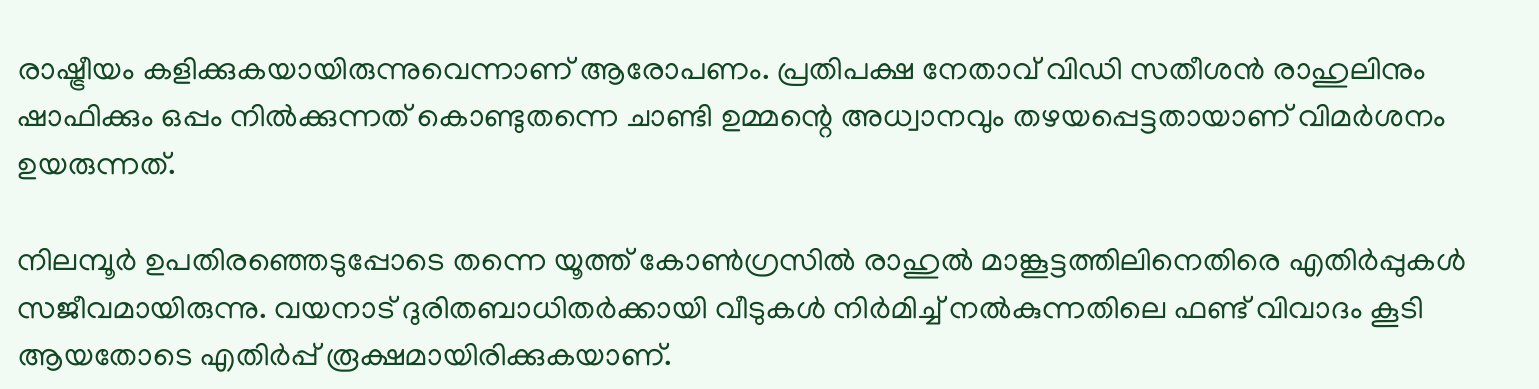രാഷ്ട്രീയം കളിക്കുകയായിരുന്നുവെന്നാണ് ആരോപണം. പ്രതിപക്ഷ നേതാവ് വിഡി സതീശന്‍ രാഹുലിനും ഷാഫിക്കും ഒപ്പം നില്‍ക്കുന്നത് കൊണ്ടുതന്നെ ചാണ്ടി ഉമ്മന്റെ അധ്വാനവും തഴയപ്പെട്ടതായാണ് വിമര്‍ശനം ഉയരുന്നത്.

നിലമ്പൂര്‍ ഉപതിരഞ്ഞെടുപ്പോടെ തന്നെ യൂത്ത് കോണ്‍ഗ്രസില്‍ രാഹുല്‍ മാങ്കൂട്ടത്തിലിനെതിരെ എതിര്‍പ്പുകള്‍ സജീവമായിരുന്നു. വയനാട് ദുരിതബാധിതര്‍ക്കായി വീടുകള്‍ നിര്‍മിച്ച് നല്‍കുന്നതിലെ ഫണ്ട് വിവാദം കൂടി ആയതോടെ എതിര്‍പ്പ് രൂക്ഷമായിരിക്കുകയാണ്.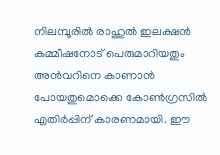നിലമ്പൂരില്‍ രാഹുല്‍ ഇലക്ഷന്‍ കമ്മീഷനോട് പെരുമാറിയതും അന്‍വറിനെ കാണാന്‍ പോയതുമൊക്കെ കോണ്‍ഗ്രസില്‍ എതിര്‍പ്പിന് കാരണമായി. ഈ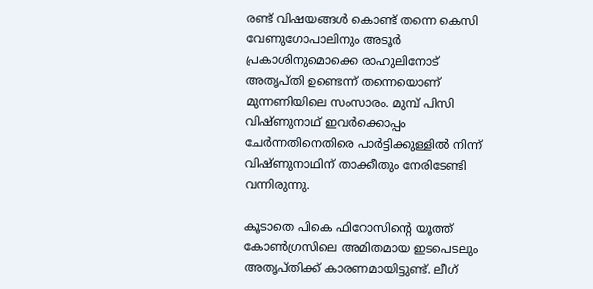രണ്ട് വിഷയങ്ങള്‍ കൊണ്ട് തന്നെ കെസി വേണുഗോപാലിനും അടൂര്‍ പ്രകാശിനുമൊക്കെ രാഹുലിനോട് അതൃപ്തി ഉണ്ടെന്ന് തന്നെയൊണ് മുന്നണിയിലെ സംസാരം. മുമ്പ് പിസി വിഷ്ണുനാഥ് ഇവര്‍ക്കൊപ്പം ചേര്‍ന്നതിനെതിരെ പാര്‍ട്ടിക്കുള്ളില്‍ നിന്ന് വിഷ്ണുനാഥിന് താക്കീതും നേരിടേണ്ടി വന്നിരുന്നു.

കൂടാതെ പികെ ഫിറോസിന്റെ യൂത്ത് കോണ്‍ഗ്രസിലെ അമിതമായ ഇടപെടലും അതൃപ്തിക്ക് കാരണമായിട്ടുണ്ട്. ലീഗ്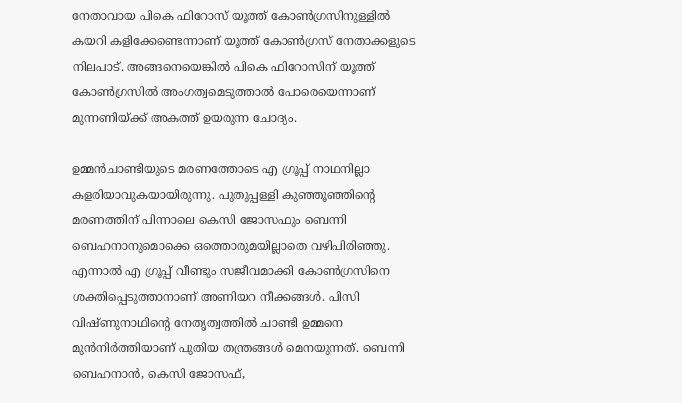നേതാവായ പികെ ഫിറോസ് യൂത്ത് കോണ്‍ഗ്രസിനുള്ളില്‍ കയറി കളിക്കേണ്ടെന്നാണ് യൂത്ത് കോണ്‍ഗ്രസ് നേതാക്കളുടെ നിലപാട്. അങ്ങനെയെങ്കില്‍ പികെ ഫിറോസിന് യൂത്ത് കോണ്‍ഗ്രസില്‍ അംഗത്വമെടുത്താല്‍ പോരെയെന്നാണ് മുന്നണിയ്ക്ക് അകത്ത് ഉയരുന്ന ചോദ്യം.

ഉമ്മന്‍ചാണ്ടിയുടെ മരണത്തോടെ എ ഗ്രൂപ്പ് നാഥനില്ലാ കളരിയാവുകയായിരുന്നു. പുതുപ്പള്ളി കുഞ്ഞൂഞ്ഞിന്റെ മരണത്തിന് പിന്നാലെ കെസി ജോസഫും ബെന്നി ബെഹനാനുമൊക്കെ ഒത്തൊരുമയില്ലാതെ വഴിപിരിഞ്ഞു. എന്നാല്‍ എ ഗ്രൂപ്പ് വീണ്ടും സജീവമാക്കി കോണ്‍ഗ്രസിനെ ശക്തിപ്പെടുത്താനാണ് അണിയറ നീക്കങ്ങള്‍. പിസി വിഷ്ണുനാഥിന്റെ നേതൃത്വത്തില്‍ ചാണ്ടി ഉമ്മനെ മുന്‍നിര്‍ത്തിയാണ് പുതിയ തന്ത്രങ്ങള്‍ മെനയുന്നത്. ബെന്നി ബെഹനാന്‍, കെസി ജോസഫ്,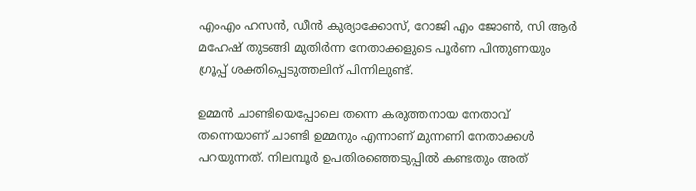എംഎം ഹസന്‍, ഡീന്‍ കുര്യാക്കോസ്, റോജി എം ജോണ്‍, സി ആര്‍ മഹേഷ് തുടങ്ങി മുതിര്‍ന്ന നേതാക്കളുടെ പൂര്‍ണ പിന്തുണയും ഗ്രൂപ്പ് ശക്തിപ്പെടുത്തലിന് പിന്നിലുണ്ട്.

ഉമ്മന്‍ ചാണ്ടിയെപ്പോലെ തന്നെ കരുത്തനായ നേതാവ് തന്നെയാണ് ചാണ്ടി ഉമ്മനും എന്നാണ് മുന്നണി നേതാക്കള്‍ പറയുന്നത്. നിലമ്പൂര്‍ ഉപതിരഞ്ഞെടുപ്പില്‍ കണ്ടതും അത്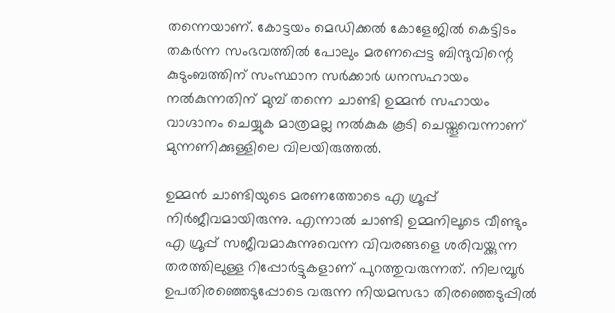തന്നെയാണ്. കോട്ടയം മെഡിക്കല്‍ കോളേജില്‍ കെട്ടിടം തകര്‍ന്ന സംഭവത്തില്‍ പോലും മരണപ്പെട്ട ബിന്ദുവിന്റെ കുടുംബത്തിന് സംസ്ഥാന സര്‍ക്കാര്‍ ധനസഹായം നല്‍കുന്നതിന് മുമ്പ് തന്നെ ചാണ്ടി ഉമ്മന്‍ സഹായം വാഗ്ദാനം ചെയ്യുക മാത്രമല്ല നല്‍കുക കൂടി ചെയ്തൂവെന്നാണ് മുന്നണിക്കുള്ളിലെ വിലയിരുത്തല്‍.

ഉമ്മന്‍ ചാണ്ടിയുടെ മരണത്തോടെ എ ഗ്രൂപ്പ് നിര്‍ജീവമായിരുന്നു. എന്നാല്‍ ചാണ്ടി ഉമ്മനിലൂടെ വീണ്ടും എ ഗ്രൂപ്പ് സജീവമാകുന്നുവെന്ന വിവരങ്ങളെ ശരിവയ്ക്കുന്ന തരത്തിലുള്ള റിപ്പോര്‍ട്ടുകളാണ് പുറത്തുവരുന്നത്. നിലമ്പൂര്‍ ഉപതിരഞ്ഞെടുപ്പോടെ വരുന്ന നിയമസഭാ തിരഞ്ഞെടുപ്പില്‍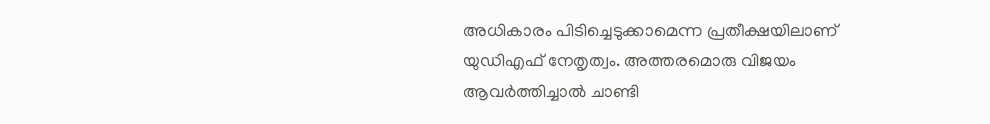അധികാരം പിടിച്ചെടുക്കാമെന്ന പ്രതീക്ഷയിലാണ് യുഡിഎഫ് നേതൃത്വം. അത്തരമൊരു വിജയം ആവര്‍ത്തിച്ചാല്‍ ചാണ്ടി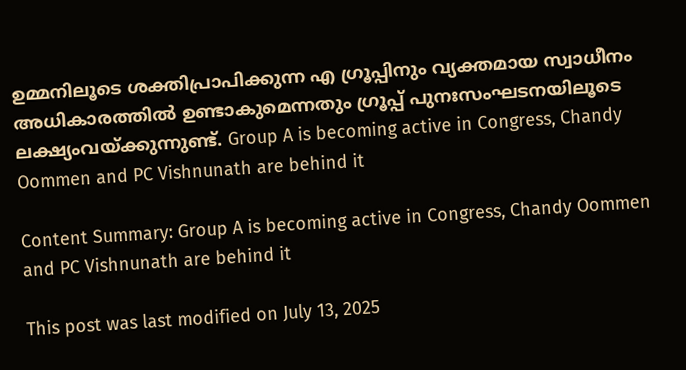ഉമ്മനിലൂടെ ശക്തിപ്രാപിക്കുന്ന എ ഗ്രൂപ്പിനും വ്യക്തമായ സ്വാധീനം അധികാരത്തില്‍ ഉണ്ടാകുമെന്നതും ഗ്രൂപ്പ് പുനഃസംഘടനയിലൂടെ ലക്ഷ്യംവയ്ക്കുന്നുണ്ട്. Group A is becoming active in Congress, Chandy Oommen and PC Vishnunath are behind it

Content Summary: Group A is becoming active in Congress, Chandy Oommen and PC Vishnunath are behind it

This post was last modified on July 13, 2025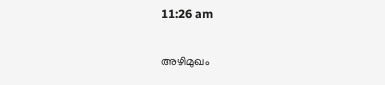11:26 am

അഴിമുഖം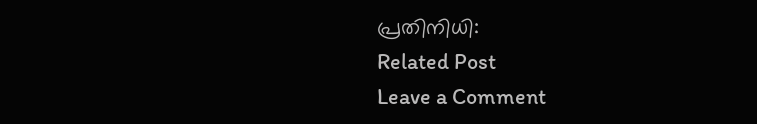പ്രതിനിധി:
Related Post
Leave a Comment